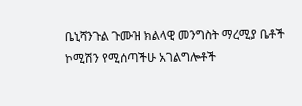ቤኒሻንጉል ጉሙዝ ክልላዊ መንግስት ማረሚያ ቤቶች ኮሚሽን የሚሰጣችሁ አገልግሎቶች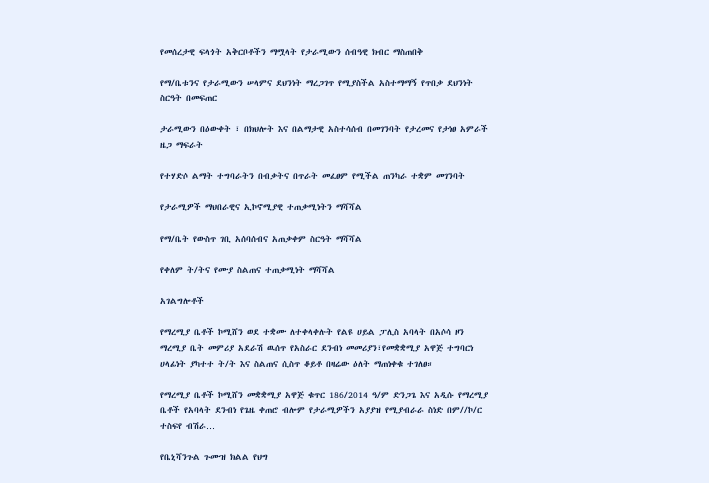የመሰረታዊ ፍላጎት አቅርቦቶችን ማሟላት የታራሚውን ሰብዓዊ ክብር ማስጠበቅ

የማ/ቤቱንና የታራሚውን ሠላምና ደህንነት ማረጋገጥ የሚያስችል አስተማማኝ የጥበቃ ደህንነት ስርዓት በመፍጠር

ታራሚውን በዕውቀት ፣ በክህሎት እና በልማታዊ አስተሳሰብ በመገንባት የታረመና የታነፀ አምራች ዜጋ ማፍራት

የተሃድሶ ልማት ተግባራትን በብቃትና በጥራት መፈፀም የሚችል ጠንካራ ተቋም መገንባት

የታራሚዎች ማህበራዊና ኢኮኖሚያዊ ተጠቃሚነትን ማሻሻል

የማ/ቤት የውስጥ ገቢ አሰባሰብና አጠቃቀም ስርዓት ማሻሻል

የቀለም ት/ትና የሙያ ስልጠና ተጠቃሚነት ማሻሻል

አገልግሎቶች

የማረሚያ ቤቶች ኮሚሸን ወደ ተቋሙ ለተቀላቀሉት የልዩ ሀይል ፓሊስ አባላት በአሶሳ ዞን ማረሚያ ቤት መምሪያ አደራሽ ዉሰጥ የአስራር ደንብነ መመሪያን፣የመቋቋሚያ አዋጅ ተግባርነ ሀላፊነት ያካተተ ት/ት እና ስልጠና ሲስጥ ቆይቶ በዛሬው ዕለት ማጠነቀቁ ተገለፀ።

የማረሚያ ቤቶች ኮሚሸን መቋቋሚያ አዋጅ ቁጥር 186/2014 ዓ/ም ድንጋጌ እና አዲሱ የማረሚያ ቤቶች የአባላት ደንብነ የጌዜ ቀጠሮ ብሎም የታራሚዎችን አያያዝ የሚያብራራ ስነድ በም//ኮ/ር ተስፍየ ብሽራ…

የቤኒሻንጉል ጉሙዝ ክልል የህግ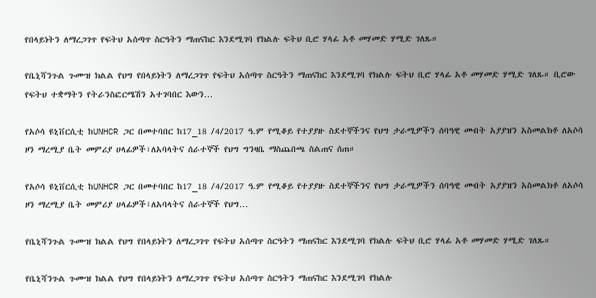የበላይነትን ለማረጋገጥ የፍትህ አሰጣጥ ስርዓትን ማጠናከር እንደሚገባ የክልሉ ፍትህ ቢሮ ሃላፊ አቶ መሃመድ ሃሚድ ገለጹ።

የቤኒሻንጉል ጉሙዝ ክልል የህግ የበላይነትን ለማረጋገጥ የፍትህ አሰጣጥ ስርዓትን ማጠናከር እንደሚገባ የክልሉ ፍትህ ቢሮ ሃላፊ አቶ መሃመድ ሃሚድ ገለጹ። ቢሮው የፍትህ ተቋማትን የትራንስፎርሜሽን አተገባበር እውን…

የአሶሳ ዩኒቨርሲቲ ከUNHCR ጋር በመተባበር ከ17_18 /4/2017 ዓ.ም የሚቆይ የተያያዙ ስደተኞችንና የህግ ታራሚዎችን ሰባዓዊ መብት አያያዝን አስመልክቶ ለአሶሳ ዞን ማረሚያ ቤት መምሪያ ሀላፊዎች፣ለአባላትና ሰራተኞች የህግ ግንዛቤ ማስጨበጫ ስልጠና ሰጠ።

የአሶሳ ዩኒቨርሲቲ ከUNHCR ጋር በመተባበር ከ17_18 /4/2017 ዓ.ም የሚቆይ የተያያዙ ስደተኞችንና የህግ ታራሚዎችን ሰባዓዊ መብት አያያዝን አስመልክቶ ለአሶሳ ዞን ማረሚያ ቤት መምሪያ ሀላፊዎች፣ለአባላትና ሰራተኞች የህግ…

የቤኒሻንጉል ጉሙዝ ክልል የህግ የበላይነትን ለማረጋገጥ የፍትህ አሰጣጥ ስርዓትን ማጠናከር እንደሚገባ የክልሉ ፍትህ ቢሮ ሃላፊ አቶ መሃመድ ሃሚድ ገለጹ።

የቤኒሻንጉል ጉሙዝ ክልል የህግ የበላይነትን ለማረጋገጥ የፍትህ አሰጣጥ ስርዓትን ማጠናከር እንደሚገባ የክልሉ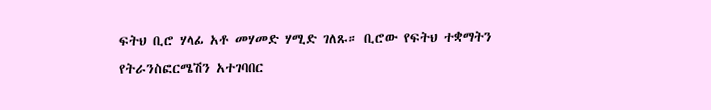ፍትህ ቢሮ ሃላፊ አቶ መሃመድ ሃሚድ ገለጹ። ቢሮው የፍትህ ተቋማትን የትራንስፎርሜሽን አተገባበር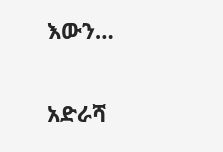እውን…

አድራሻ